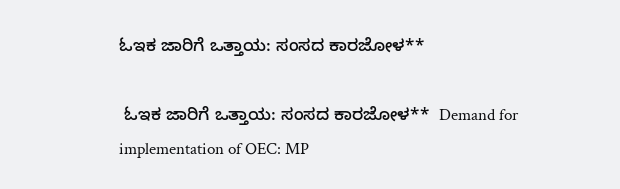ಓಇಕ ಜಾರಿಗೆ ಒತ್ತಾಯ: ಸಂಸದ ಕಾರಜೋಳ**

 ಓಇಕ ಜಾರಿಗೆ ಒತ್ತಾಯ: ಸಂಸದ ಕಾರಜೋಳ**  Demand for implementation of OEC: MP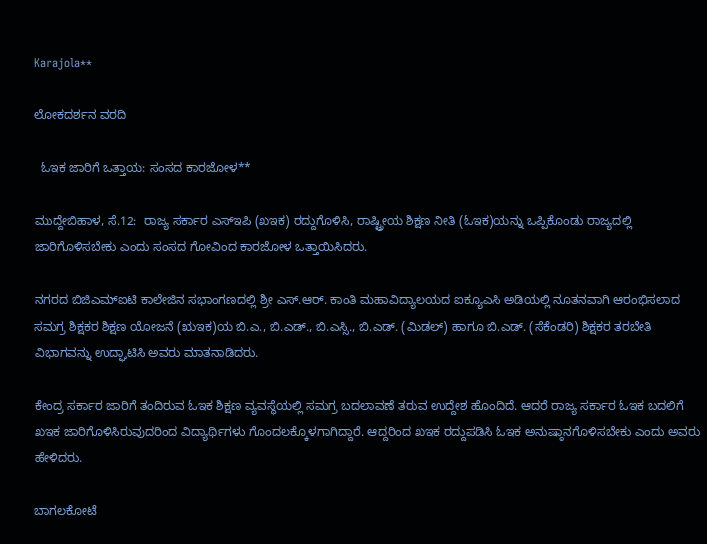Karajola**

ಲೋಕದರ್ಶನ ವರದಿ

  ಓಇಕ ಜಾರಿಗೆ ಒತ್ತಾಯ: ಸಂಸದ ಕಾರಜೋಳ**

ಮುದ್ದೇಬಿಹಾಳ, ಸೆ.12:  ರಾಜ್ಯ ಸರ್ಕಾರ ಎಸ್‌ಇಪಿ (ಖಇಕ) ರದ್ದುಗೊಳಿಸಿ, ರಾಷ್ಟ್ರೀಯ ಶಿಕ್ಷಣ ನೀತಿ (ಓಇಕ)ಯನ್ನು ಒಪ್ಪಿಕೊಂಡು ರಾಜ್ಯದಲ್ಲಿ ಜಾರಿಗೊಳಿಸಬೇಕು ಎಂದು ಸಂಸದ ಗೋವಿಂದ ಕಾರಜೋಳ ಒತ್ತಾಯಿಸಿದರು.

ನಗರದ ಬಿಜಿಎಮ್‌ಐಟಿ ಕಾಲೇಜಿನ ಸಭಾಂಗಣದಲ್ಲಿ ಶ್ರೀ ಎಸ್‌.ಆರ್‌. ಕಾಂತಿ ಮಹಾವಿದ್ಯಾಲಯದ ಐಕ್ಯೂಎಸಿ ಅಡಿಯಲ್ಲಿ ನೂತನವಾಗಿ ಆರಂಭಿಸಲಾದ ಸಮಗ್ರ ಶಿಕ್ಷಕರ ಶಿಕ್ಷಣ ಯೋಜನೆ (ಋಇಕ)ಯ ಬಿ.ಎ., ಬಿ.ಎಡ್‌., ಬಿ.ಎಸ್ಸಿ., ಬಿ.ಎಡ್‌. (ಮಿಡಲ್) ಹಾಗೂ ಬಿ.ಎಡ್‌. (ಸೆಕೆಂಡರಿ) ಶಿಕ್ಷಕರ ತರಬೇತಿ ವಿಭಾಗವನ್ನು ಉದ್ಘಾಟಿಸಿ ಅವರು ಮಾತನಾಡಿದರು.

ಕೇಂದ್ರ ಸರ್ಕಾರ ಜಾರಿಗೆ ತಂದಿರುವ ಓಇಕ ಶಿಕ್ಷಣ ವ್ಯವಸ್ಥೆಯಲ್ಲಿ ಸಮಗ್ರ ಬದಲಾವಣೆ ತರುವ ಉದ್ದೇಶ ಹೊಂದಿದೆ. ಆದರೆ ರಾಜ್ಯ ಸರ್ಕಾರ ಓಇಕ ಬದಲಿಗೆ ಖಇಕ ಜಾರಿಗೊಳಿಸಿರುವುದರಿಂದ ವಿದ್ಯಾರ್ಥಿಗಳು ಗೊಂದಲಕ್ಕೊಳಗಾಗಿದ್ದಾರೆ. ಆದ್ದರಿಂದ ಖಇಕ ರದ್ದುಪಡಿಸಿ ಓಇಕ ಅನುಷ್ಠಾನಗೊಳಿಸಬೇಕು ಎಂದು ಅವರು ಹೇಳಿದರು.

ಬಾಗಲಕೋಟೆ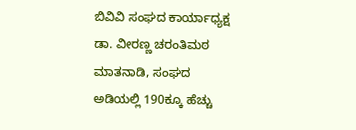ಬಿವಿವಿ ಸಂಘದ ಕಾರ್ಯಾಧ್ಯಕ್ಷ ಡಾ. ವೀರಣ್ಣ ಚರಂತಿಮಠ ಮಾತನಾಡಿ, ಸಂಘದ ಅಡಿಯಲ್ಲಿ 190ಕ್ಕೂ ಹೆಚ್ಚು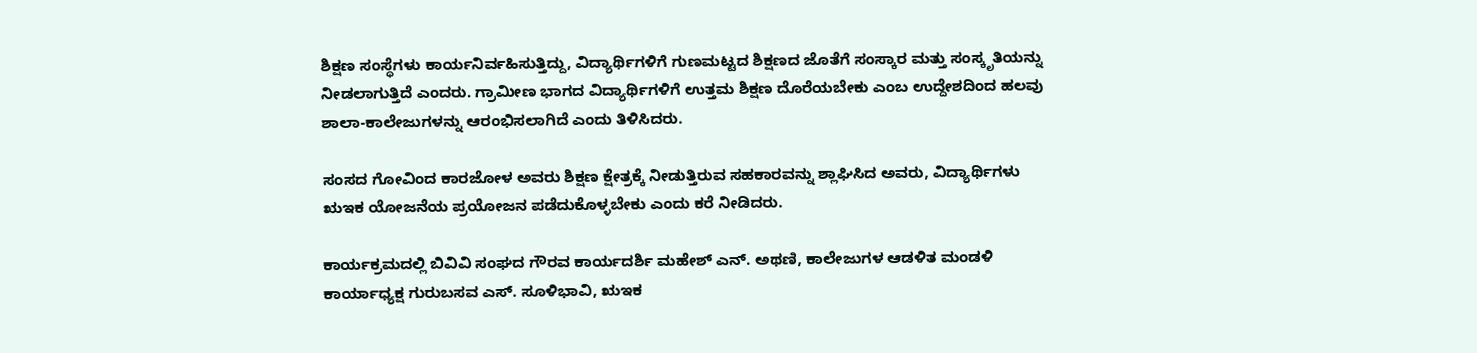ಶಿಕ್ಷಣ ಸಂಸ್ಥೆಗಳು ಕಾರ್ಯನಿರ್ವಹಿಸುತ್ತಿದ್ದು, ವಿದ್ಯಾರ್ಥಿಗಳಿಗೆ ಗುಣಮಟ್ಟದ ಶಿಕ್ಷಣದ ಜೊತೆಗೆ ಸಂಸ್ಕಾರ ಮತ್ತು ಸಂಸ್ಕೃತಿಯನ್ನು ನೀಡಲಾಗುತ್ತಿದೆ ಎಂದರು. ಗ್ರಾಮೀಣ ಭಾಗದ ವಿದ್ಯಾರ್ಥಿಗಳಿಗೆ ಉತ್ತಮ ಶಿಕ್ಷಣ ದೊರೆಯಬೇಕು ಎಂಬ ಉದ್ದೇಶದಿಂದ ಹಲವು ಶಾಲಾ-ಕಾಲೇಜುಗಳನ್ನು ಆರಂಭಿಸಲಾಗಿದೆ ಎಂದು ತಿಳಿಸಿದರು.

ಸಂಸದ ಗೋವಿಂದ ಕಾರಜೋಳ ಅವರು ಶಿಕ್ಷಣ ಕ್ಷೇತ್ರಕ್ಕೆ ನೀಡುತ್ತಿರುವ ಸಹಕಾರವನ್ನು ಶ್ಲಾಘಿಸಿದ ಅವರು, ವಿದ್ಯಾರ್ಥಿಗಳು ಋಇಕ ಯೋಜನೆಯ ಪ್ರಯೋಜನ ಪಡೆದುಕೊಳ್ಳಬೇಕು ಎಂದು ಕರೆ ನೀಡಿದರು.

ಕಾರ್ಯಕ್ರಮದಲ್ಲಿ ಬಿವಿವಿ ಸಂಘದ ಗೌರವ ಕಾರ್ಯದರ್ಶಿ ಮಹೇಶ್ ಎನ್‌. ಅಥಣಿ, ಕಾಲೇಜುಗಳ ಆಡಳಿತ ಮಂಡಳಿ ಕಾರ್ಯಾಧ್ಯಕ್ಷ ಗುರುಬಸವ ಎಸ್‌. ಸೂಳಿಭಾವಿ, ಋಇಕ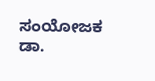ಸಂಯೋಜಕ ಡಾ.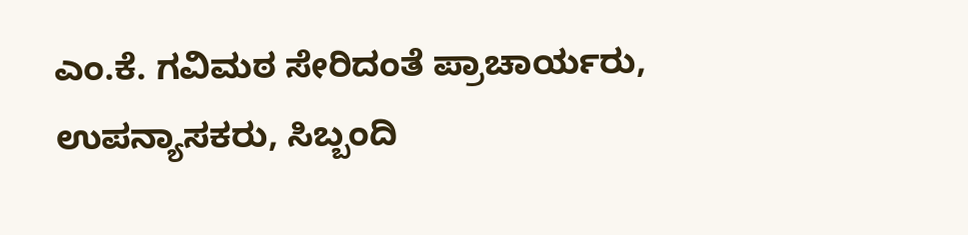ಎಂ.ಕೆ. ಗವಿಮಠ ಸೇರಿದಂತೆ ಪ್ರಾಚಾರ್ಯರು, ಉಪನ್ಯಾಸಕರು, ಸಿಬ್ಬಂದಿ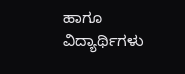ಹಾಗೂ ವಿದ್ಯಾರ್ಥಿಗಳು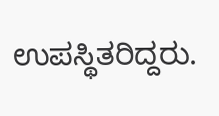ಉಪಸ್ಥಿತರಿದ್ದರು.